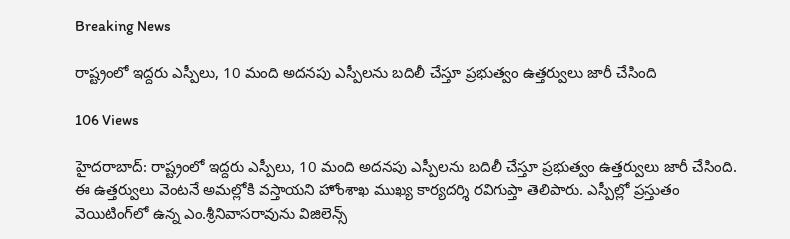Breaking News

రాష్ట్రంలో ఇద్దరు ఎస్పీలు, 10 మంది అదనపు ఎస్పీలను బదిలీ చేస్తూ ప్రభుత్వం ఉత్తర్వులు జారీ చేసింది

106 Views

హైదరాబాద్‌: రాష్ట్రంలో ఇద్దరు ఎస్పీలు, 10 మంది అదనపు ఎస్పీలను బదిలీ చేస్తూ ప్రభుత్వం ఉత్తర్వులు జారీ చేసింది. ఈ ఉత్తర్వులు వెంటనే అమల్లోకి వస్తాయని హోంశాఖ ముఖ్య కార్యదర్శి రవిగుప్తా తెలిపారు. ఎస్పీల్లో ప్రస్తుతం వెయిటింగ్‌లో ఉన్న ఎం.శ్రీనివాసరావును విజిలెన్స్‌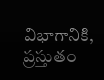విభాగానికి, ప్రస్తుతం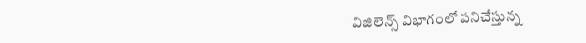విజిలెన్స్‌ విభాగంలో పనిచేస్తున్న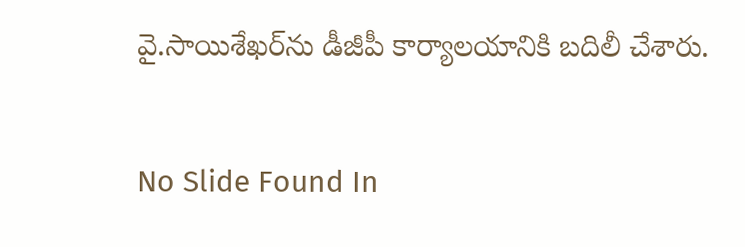వై.సాయిశేఖర్‌ను డీజీపీ కార్యాలయానికి బదిలీ చేశారు.

No Slide Found In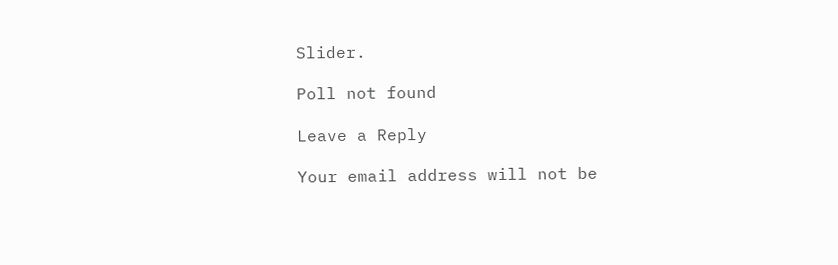Slider.

Poll not found

Leave a Reply

Your email address will not be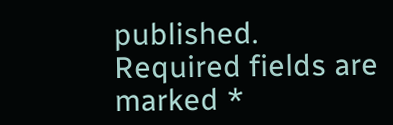published. Required fields are marked *